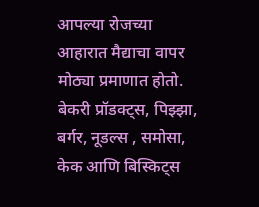आपल्या रोजच्या आहारात मैद्याचा वापर मोठ्या प्रमाणात होतो. बेकरी प्रॉडक्ट्स, पिझ्झा, बर्गर, नूडल्स , समोसा, केक आणि बिस्किट्स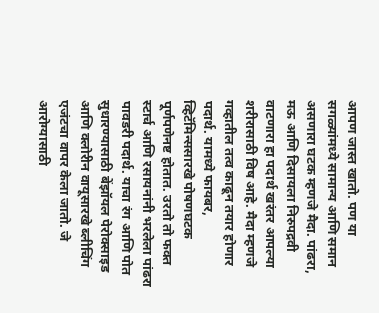आपण जास्त खातो. पण या सगळ्यांमध्ये सामान्य आणि समान असणारा घटक म्हणजे मैदा. पांढरा, मऊ आणि दिसायला निरुपद्रवी वाटणारा हा पदार्थ खरंतर आपल्या शरीरासाठी विष आहे. मैदा म्हणजे गव्हातील तत्व काढून तयार होणार पदार्थ. यामध्ये फायबर, व्हिटॅमिन्ससारखे पोषणघटक पूर्णपणेनष्ट होतात. उरतो तो फक्त स्टार्च आणि रसायनांनी भरलेला पांढरा पावडरी पदार्थ. याचा रंग आणि पोत सुधारण्यासाठी बेंझॉयल पेरोक्साइड आणि क्लोरीन वायूसारखे ब्लीचिंग एजंटचा वापर केला जातो. जे आरोग्यासाठी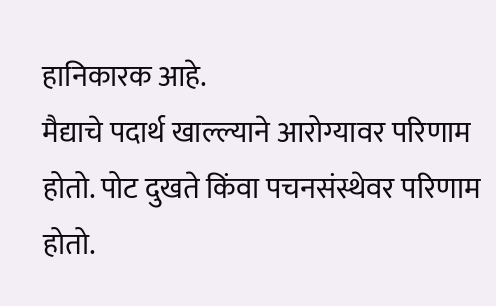हानिकारक आहे.
मैद्याचे पदार्थ खाल्ल्याने आरोग्यावर परिणाम होतो. पोट दुखते किंवा पचनसंस्थेवर परिणाम होतो.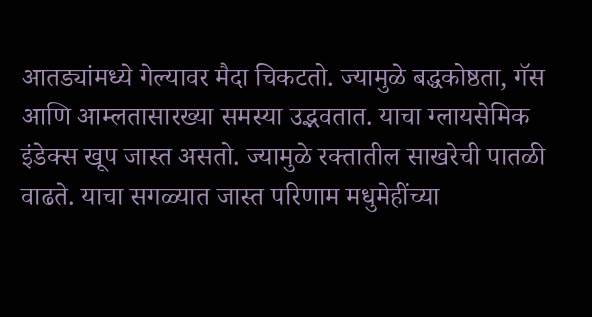आतड्यांमध्ये गेल्यावर मैदा चिकटतो. ज्यामुळे बद्धकोष्ठता, गॅस आणि आम्लतासारख्या समस्या उद्भवतात. याचा ग्लायसेमिक इंडेक्स खूप जास्त असतो. ज्यामुळे रक्तातील साखरेची पातळी वाढते. याचा सगळ्यात जास्त परिणाम मधुमेहींच्या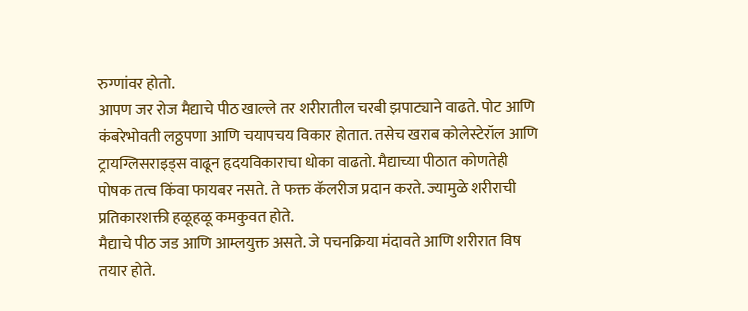रुग्णांवर होतो.
आपण जर रोज मैद्याचे पीठ खाल्ले तर शरीरातील चरबी झपाट्याने वाढते. पोट आणि कंबरेभोवती लठ्ठपणा आणि चयापचय विकार होतात. तसेच खराब कोलेस्टेरॉल आणि ट्रायग्लिसराइड्स वाढून हृदयविकाराचा धोका वाढतो. मैद्याच्या पीठात कोणतेही पोषक तत्व किंवा फायबर नसते. ते फक्त कॅलरीज प्रदान करते. ज्यामुळे शरीराची प्रतिकारशक्ती हळूहळू कमकुवत होते.
मैद्याचे पीठ जड आणि आम्लयुक्त असते. जे पचनक्रिया मंदावते आणि शरीरात विष तयार होते.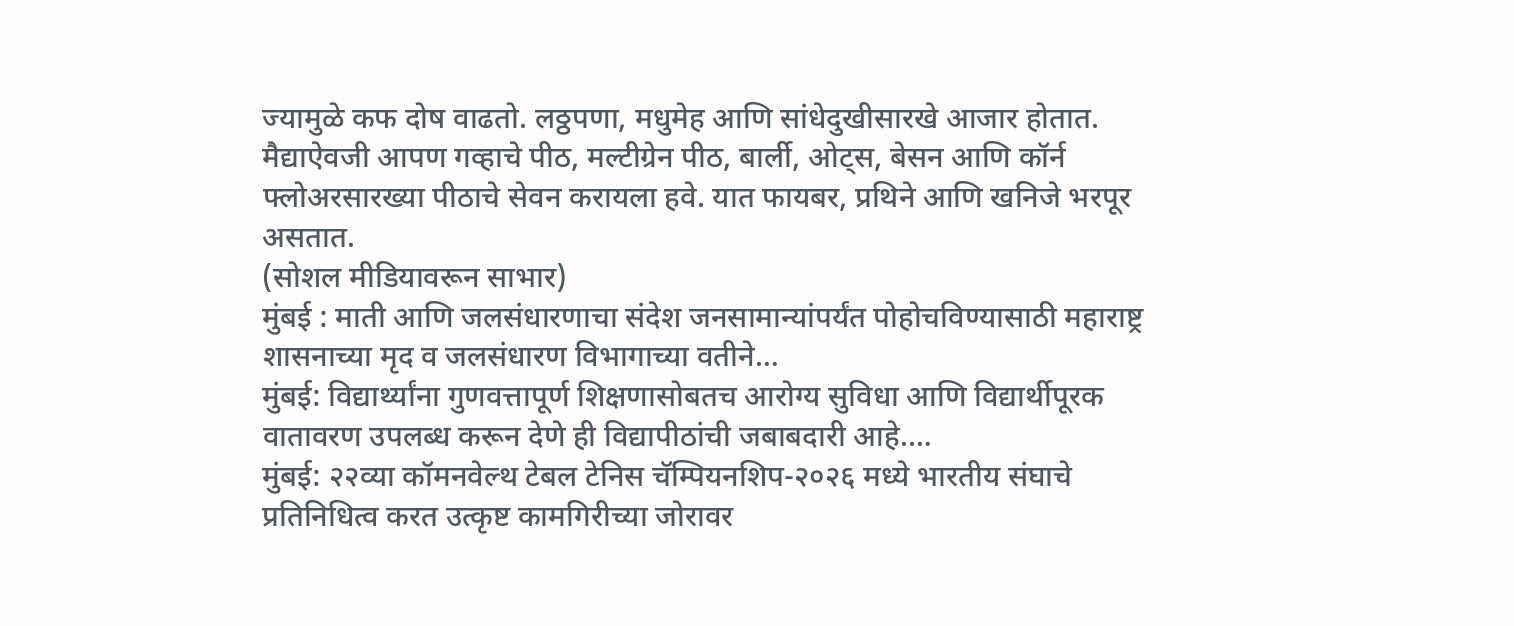ज्यामुळे कफ दोष वाढतो. लठ्ठपणा, मधुमेह आणि सांधेदुखीसारखे आजार होतात.
मैद्याऐवजी आपण गव्हाचे पीठ, मल्टीग्रेन पीठ, बार्ली, ओट्स, बेसन आणि कॉर्न फ्लोअरसारख्या पीठाचे सेवन करायला हवे. यात फायबर, प्रथिने आणि खनिजे भरपूर असतात.
(सोशल मीडियावरून साभार)
मुंबई : माती आणि जलसंधारणाचा संदेश जनसामान्यांपर्यंत पोहोचविण्यासाठी महाराष्ट्र शासनाच्या मृद व जलसंधारण विभागाच्या वतीने…
मुंबई: विद्यार्थ्यांना गुणवत्तापूर्ण शिक्षणासोबतच आरोग्य सुविधा आणि विद्यार्थीपूरक वातावरण उपलब्ध करून देणे ही विद्यापीठांची जबाबदारी आहे.…
मुंबई: २२व्या कॉमनवेल्थ टेबल टेनिस चॅम्पियनशिप-२०२६ मध्ये भारतीय संघाचे प्रतिनिधित्व करत उत्कृष्ट कामगिरीच्या जोरावर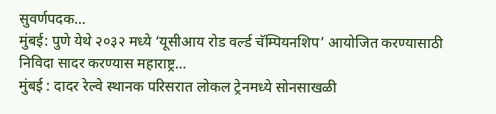सुवर्णपदक…
मुंबई: पुणे येथे २०३२ मध्ये ‘यूसीआय रोड वर्ल्ड चॅम्पियनशिप’ आयोजित करण्यासाठी निविदा सादर करण्यास महाराष्ट्र…
मुंबई : दादर रेल्वे स्थानक परिसरात लोकल ट्रेनमध्ये सोनसाखळी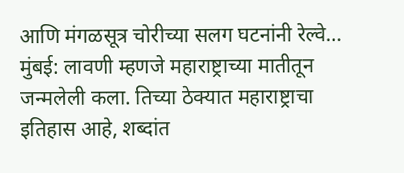आणि मंगळसूत्र चोरीच्या सलग घटनांनी रेल्वे…
मुंबई: लावणी म्हणजे महाराष्ट्राच्या मातीतून जन्मलेली कला. तिच्या ठेक्यात महाराष्ट्राचा इतिहास आहे, शब्दांत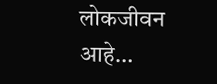लोकजीवन आहे…